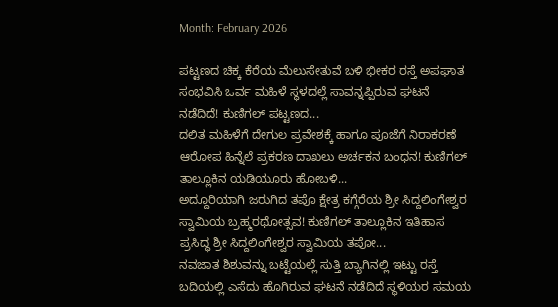Month: February 2026

ಪಟ್ಟಣದ ಚಿಕ್ಕ ಕೆರೆಯ ಮೆಲುಸೇತುವೆ ಬಳಿ ಭೀಕರ ರಸ್ತೆ ಅಪಘಾತ ಸಂಭವಿಸಿ ಒರ್ವ ಮಹಿಳೆ ಸ್ಥಳದಲ್ಲೆ ಸಾವನ್ನಪ್ಪಿರುವ ಘಟನೆ ನಡೆದಿದೆ! ಕುಣಿಗಲ್ ಪಟ್ಟಣದ...
ದಲಿತ ಮಹಿಳೆಗೆ ದೇಗುಲ ಪ್ರವೇಶಕ್ಕೆ ಹಾಗೂ ಪೂಜೆಗೆ ನಿರಾಕರಣೆ ಆರೋಪ ಹಿನ್ನೆಲೆ ಪ್ರಕರಣ ದಾಖಲು ಅರ್ಚಕನ ಬಂಧನ! ಕುಣಿಗಲ್ ತಾಲ್ಲೂಕಿನ ಯಡಿಯೂರು ಹೋಬಳಿ...
ಅದ್ದೂರಿಯಾಗಿ ಜರುಗಿದ ತಪೊ ಕ್ಷೇತ್ರ ಕಗ್ಗೆರೆಯ ಶ್ರೀ ಸಿದ್ದಲಿಂಗೇಶ್ವರ ಸ್ವಾಮಿಯ ಬ್ರಹ್ಮರಥೋತ್ಸವ! ಕುಣಿಗಲ್ ತಾಲ್ಲೂಕಿನ ಇತಿಹಾಸ ಪ್ರಸಿದ್ಧ ಶ್ರೀ ಸಿದ್ದಲಿಂಗೇಶ್ವರ ಸ್ವಾಮಿಯ ತಪೋ...
ನವಜಾತ ಶಿಶುವನ್ನು ಬಟ್ಟೆಯಲ್ಲೆ ಸುತ್ತಿ ಬ್ಯಾಗಿನಲ್ಲಿ ಇಟ್ಟು ರಸ್ತೆ ಬದಿಯಲ್ಲಿ ಎಸೆದು ಹೊಗಿರುವ ಘಟನೆ ನಡೆದಿದೆ ಸ್ಥಳಿಯರ ಸಮಯ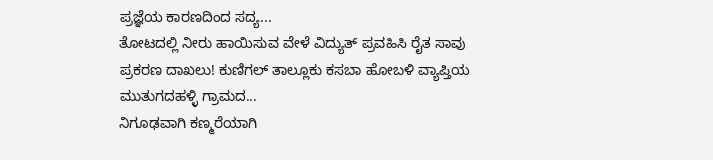ಪ್ರಜ್ಞೆಯ ಕಾರಣದಿಂದ ಸದ್ಯ...
ತೋಟದಲ್ಲಿ ನೀರು ಹಾಯಿಸುವ ವೇಳೆ ವಿದ್ಯುತ್ ಪ್ರವಹಿಸಿ ರೈತ ಸಾವು ಪ್ರಕರಣ ದಾಖಲು! ಕುಣಿಗಲ್ ತಾಲ್ಲೂಕು ಕಸಬಾ ಹೋಬಳಿ ವ್ಯಾಪ್ತಿಯ ಮುತುಗದಹಳ್ಳಿ ಗ್ರಾಮದ...
ನಿಗೂಢವಾಗಿ ಕಣ್ಮರೆಯಾಗಿ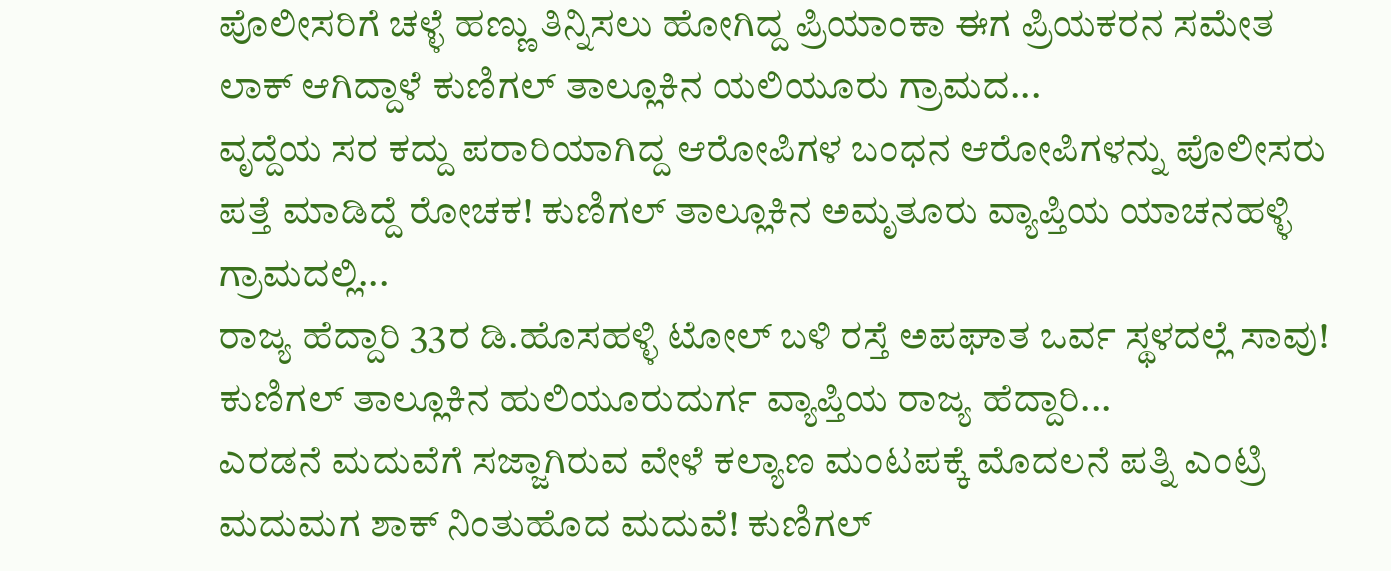ಪೊಲೀಸರಿಗೆ ಚಳ್ಳೆ ಹಣ್ಣು ತಿನ್ನಿಸಲು ಹೋಗಿದ್ದ ಪ್ರಿಯಾಂಕಾ ಈಗ ಪ್ರಿಯಕರನ ಸಮೇತ ಲಾಕ್ ಆಗಿದ್ದಾಳೆ ಕುಣಿಗಲ್ ತಾಲ್ಲೂಕಿನ ಯಲಿಯೂರು ಗ್ರಾಮದ...
ವೃದ್ದೆಯ ಸರ ಕದ್ದು ಪರಾರಿಯಾಗಿದ್ದ ಆರೋಪಿಗಳ ಬಂಧನ ಆರೋಪಿಗಳನ್ನು ಪೊಲೀಸರು ಪತ್ತೆ ಮಾಡಿದ್ದೆ ರೋಚಕ! ಕುಣಿಗಲ್ ತಾಲ್ಲೂಕಿನ ಅಮೃತೂರು ವ್ಯಾಪ್ತಿಯ ಯಾಚನಹಳ್ಳಿ ಗ್ರಾಮದಲ್ಲಿ...
ರಾಜ್ಯ ಹೆದ್ದಾರಿ 33ರ ಡಿ.ಹೊಸಹಳ್ಳಿ ಟೋಲ್ ಬಳಿ ರಸ್ತೆ ಅಪಘಾತ ಒರ್ವ ಸ್ಥಳದಲ್ಲೆ ಸಾವು! ಕುಣಿಗಲ್ ತಾಲ್ಲೂಕಿನ ಹುಲಿಯೂರುದುರ್ಗ ವ್ಯಾಪ್ತಿಯ ರಾಜ್ಯ ಹೆದ್ದಾರಿ...
ಎರಡನೆ ಮದುವೆಗೆ ಸಜ್ಜಾಗಿರುವ ವೇಳೆ ಕಲ್ಯಾಣ ಮಂಟಪಕ್ಕೆ ಮೊದಲನೆ ಪತ್ನಿ ಎಂಟ್ರಿ ಮದುಮಗ ಶಾಕ್ ನಿಂತುಹೊದ ಮದುವೆ! ಕುಣಿಗಲ್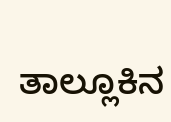ತಾಲ್ಲೂಕಿನ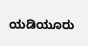ಯಡಿಯೂರು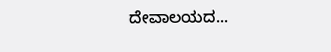ದೇವಾಲಯದ...